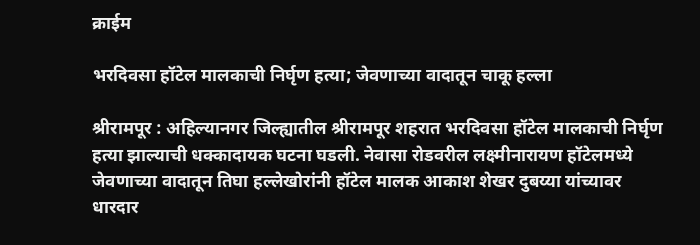क्राईम

भरदिवसा हॉटेल मालकाची निर्घृण हत्या; जेवणाच्या वादातून चाकू हल्ला

श्रीरामपूर : अहिल्यानगर जिल्ह्यातील श्रीरामपूर शहरात भरदिवसा हॉटेल मालकाची निर्घृण हत्या झाल्याची धक्कादायक घटना घडली. नेवासा रोडवरील लक्ष्मीनारायण हॉटेलमध्ये जेवणाच्या वादातून तिघा हल्लेखोरांनी हॉटेल मालक आकाश शेखर दुबय्या यांच्यावर धारदार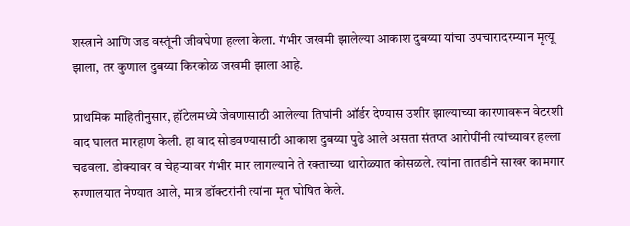शस्त्राने आणि जड वस्तूंनी जीवघेणा हल्ला केला. गंभीर जखमी झालेल्या आकाश दुबय्या यांचा उपचारादरम्यान मृत्यू झाला, तर कुणाल दुबय्या किरकोळ जखमी झाला आहे.

प्राथमिक माहितीनुसार, हॉटेलमध्ये जेवणासाठी आलेल्या तिघांनी ऑर्डर देण्यास उशीर झाल्याच्या कारणावरून वेटरशी वाद घालत मारहाण केली. हा वाद सोडवण्यासाठी आकाश दुबय्या पुढे आले असता संतप्त आरोपींनी त्यांच्यावर हल्ला चढवला. डोक्यावर व चेहऱ्यावर गंभीर मार लागल्याने ते रक्ताच्या थारोळ्यात कोसळले. त्यांना तातडीने साखर कामगार रुग्णालयात नेण्यात आले, मात्र डॉक्टरांनी त्यांना मृत घोषित केले.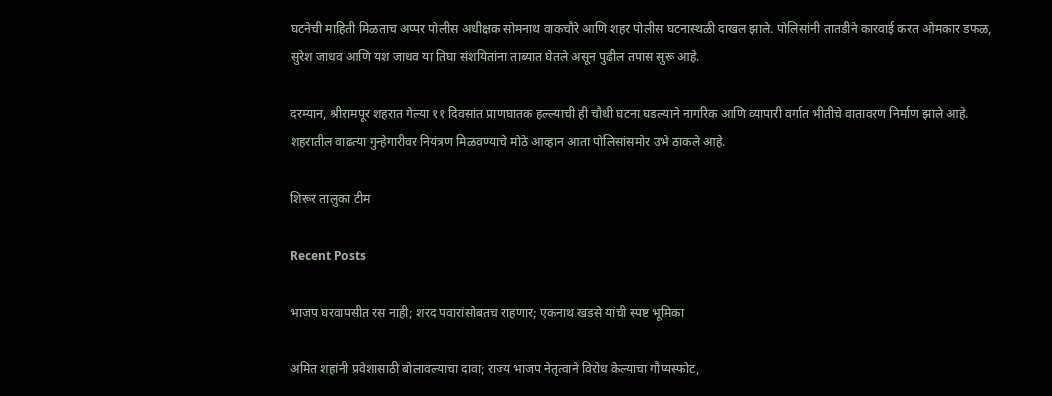घटनेची माहिती मिळताच अप्पर पोलीस अधीक्षक सोमनाथ वाकचौरे आणि शहर पोलीस घटनास्थळी दाखल झाले. पोलिसांनी तातडीने कारवाई करत ओमकार डफळ, सुरेश जाधव आणि यश जाधव या तिघा संशयितांना ताब्यात घेतले असून पुढील तपास सुरू आहे.

दरम्यान, श्रीरामपूर शहरात गेल्या ११ दिवसांत प्राणघातक हल्ल्याची ही चौथी घटना घडल्याने नागरिक आणि व्यापारी वर्गात भीतीचे वातावरण निर्माण झाले आहे. शहरातील वाढत्या गुन्हेगारीवर नियंत्रण मिळवण्याचे मोठे आव्हान आता पोलिसांसमोर उभे ठाकले आहे.

शिरूर तालुका टीम

Recent Posts

भाजप घरवापसीत रस नाही; शरद पवारांसोबतच राहणार; एकनाथ खडसे यांची स्पष्ट भूमिका

अमित शहांनी प्रवेशासाठी बोलावल्याचा दावा; राज्य भाजप नेतृत्वाने विरोध केल्याचा गौप्यस्फोट,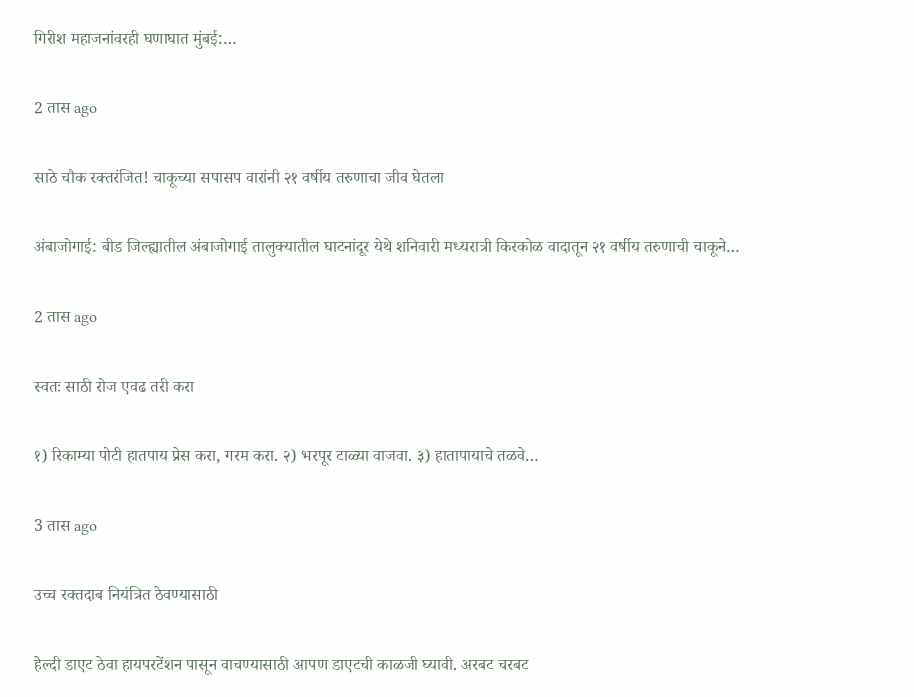गिरीश महाजनांवरही घणाघात मुंबई:…

2 तास ago

साठे चौक रक्तरंजित! चाकूच्या सपासप वारांनी २१ वर्षीय तरुणाचा जीव घेतला

अंबाजोगाई: बीड जिल्ह्यातील अंबाजोगाई तालुक्यातील घाटनांदूर येथे शनिवारी मध्यरात्री किरकोळ वादातून २१ वर्षीय तरुणाची चाकूने…

2 तास ago

स्वतः साठी रोज एवढ तरी करा

१) रिकाम्या पोटी हातपाय प्रेस करा, गरम करा. २) भरपूर टाळ्या वाजवा. ३) हातापायाचे तळवे…

3 तास ago

उच्च रक्तदाब नियंत्रित ठेवण्यासाठी

हेल्दी डाएट ठेवा हायपरटेंशन पासून वाचण्यासाठी आपण डाएटची काळजी घ्यावी. अरबट चरबट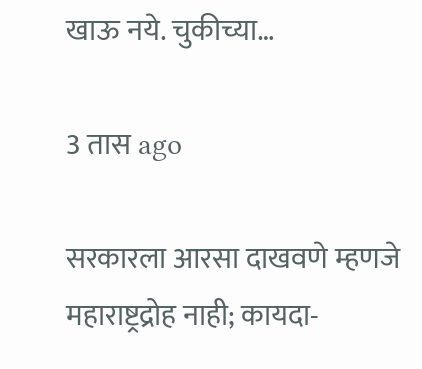खाऊ नये. चुकीच्या…

3 तास ago

सरकारला आरसा दाखवणे म्हणजे महाराष्ट्रद्रोह नाही; कायदा-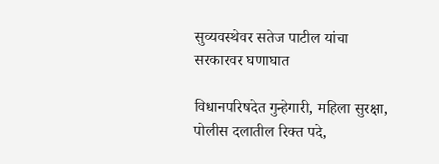सुव्यवस्थेवर सतेज पाटील यांचा सरकारवर घणाघात

विधानपरिषदेत गुन्हेगारी, महिला सुरक्षा, पोलीस दलातील रिक्त पदे,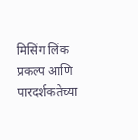मिसिंग लिंक प्रकल्प आणि पारदर्शकतेच्या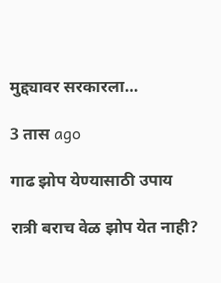मुद्द्यावर सरकारला…

3 तास ago

गाढ झोप येण्यासाठी उपाय

रात्री बराच वेळ झोप येत नाही?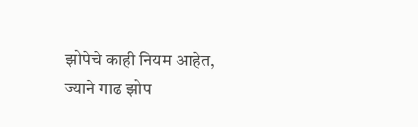झोपेचे काही नियम आहेत, ज्याने गाढ झोप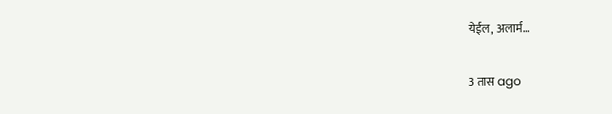येईल, अलार्म…

3 तास ago